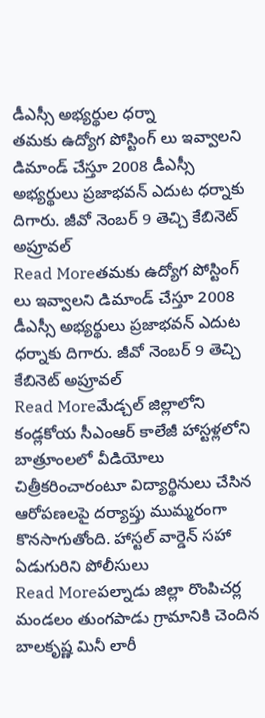డీఎస్సీ అభ్యర్థుల ధర్నా
తమకు ఉద్యోగ పోస్టింగ్ లు ఇవ్వాలని డిమాండ్ చేస్తూ 2008 డీఎస్సీ అభ్యర్థులు ప్రజాభవన్ ఎదుట ధర్నాకు దిగారు. జీవో నెంబర్ 9 తెచ్చి కేబినెట్ అప్రూవల్
Read Moreతమకు ఉద్యోగ పోస్టింగ్ లు ఇవ్వాలని డిమాండ్ చేస్తూ 2008 డీఎస్సీ అభ్యర్థులు ప్రజాభవన్ ఎదుట ధర్నాకు దిగారు. జీవో నెంబర్ 9 తెచ్చి కేబినెట్ అప్రూవల్
Read Moreమేడ్చల్ జిల్లాలోని కండ్లకోయ సీఎంఆర్ కాలేజీ హాస్టళ్లలోని బాత్రూంలలో వీడియోలు చిత్రీకరించారంటూ విద్యార్థినులు చేసిన ఆరోపణలపై దర్యాప్తు ముమ్మరంగా కొనసాగుతోంది. హాస్టల్ వార్డెన్ సహా ఏడుగురిని పోలీసులు
Read Moreపల్నాడు జిల్లా రొంపిచర్ల మండలం తుంగపాడు గ్రామానికి చెందిన బాలకృష్ణ మినీ లారీ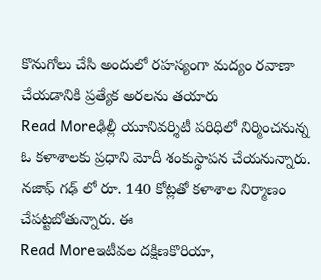కొనుగోలు చేసి అందులో రహస్యంగా మద్యం రవాణా చేయడానికి ప్రత్యేక అరలను తయారు
Read Moreఢిల్లీ యూనివర్శిటీ పరిధిలో నిర్మించనున్న ఓ కళాశాలకు ప్రధాని మోదీ శంకుస్థాపన చేయనున్నారు. నజాఫ్ గఢ్ లో రూ. 140 కోట్లతో కళాశాల నిర్మాణం చేపట్టబోతున్నారు. ఈ
Read Moreఇటీవల దక్షిణకొరియా,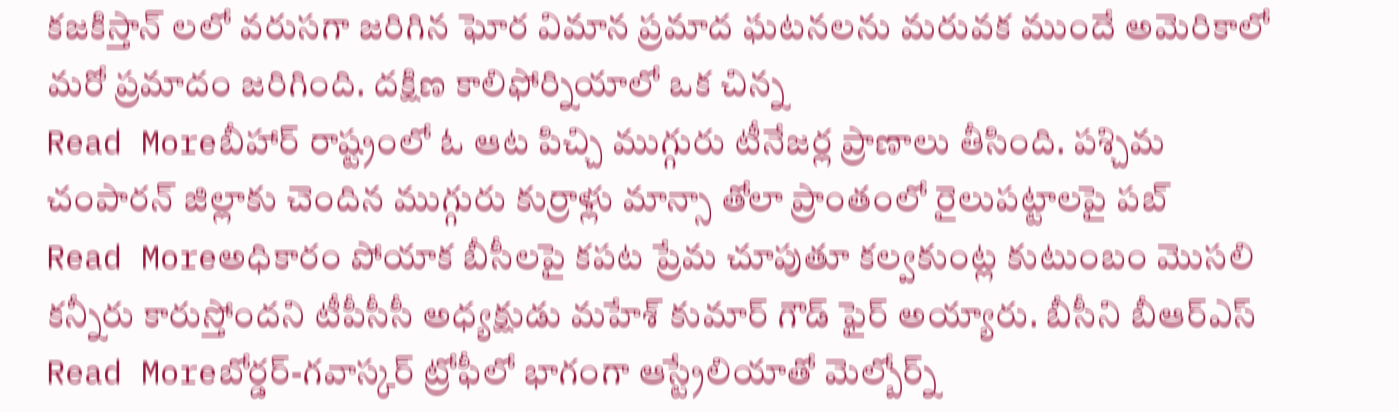కజకిస్తాన్ లలో వరుసగా జరిగిన ఘోర విమాన ప్రమాద ఘటనలను మరువక ముందే అమెరికాలో మరో ప్రమాదం జరిగింది. దక్షిణ కాలిఫోర్నియాలో ఒక చిన్న
Read Moreబీహార్ రాష్ట్రంలో ఓ ఆట పిచ్చి ముగ్గురు టీనేజర్ల ప్రాణాలు తీసింది. పశ్చిమ చంపారన్ జిల్లాకు చెందిన ముగ్గురు కుర్రాళ్లు మాన్సా తోలా ప్రాంతంలో రైలుపట్టాలపై పబ్
Read Moreఅధికారం పోయాక బీసీలపై కపట ప్రేమ చూపుతూ కల్వకుంట్ల కుటుంబం మొసలి కన్నీరు కారుస్తోందని టీపీసీసీ అధ్యక్షుడు మహేశ్ కుమార్ గౌడ్ ఫైర్ అయ్యారు. బీసీని బీఆర్ఎస్
Read Moreబోర్డర్-గవాస్కర్ ట్రోఫీలో భాగంగా ఆస్ట్రేలియాతో మెల్బోర్న్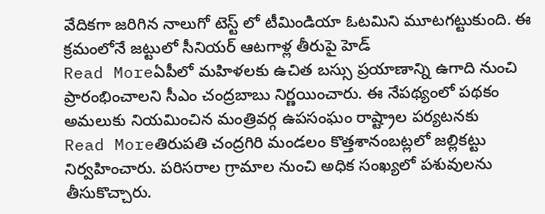వేదికగా జరిగిన నాలుగో టెస్ట్ లో టీమిండియా ఓటమిని మూటగట్టుకుంది. ఈ క్రమంలోనే జట్టులో సీనియర్ ఆటగాళ్ల తీరుపై హెడ్
Read Moreఏపీలో మహిళలకు ఉచిత బస్సు ప్రయాణాన్ని ఉగాది నుంచి ప్రారంభించాలని సీఎం చంద్రబాబు నిర్ణయించారు. ఈ నేపథ్యంలో పథకం అమలుకు నియమించిన మంత్రివర్గ ఉపసంఘం రాష్ట్రాల పర్యటనకు
Read Moreతిరుపతి చంద్రగిరి మండలం కొత్తశానంబట్లలో జల్లికట్టు నిర్వహించారు. పరిసరాల గ్రామాల నుంచి అధిక సంఖ్యలో పశువులను తీసుకొచ్చారు.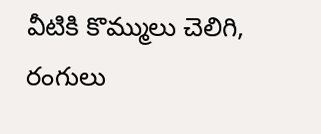వీటికి కొమ్ములు చెలిగి, రంగులు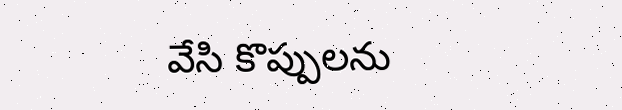వేసి కొప్పులను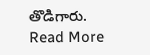తొడిగారు.
Read More